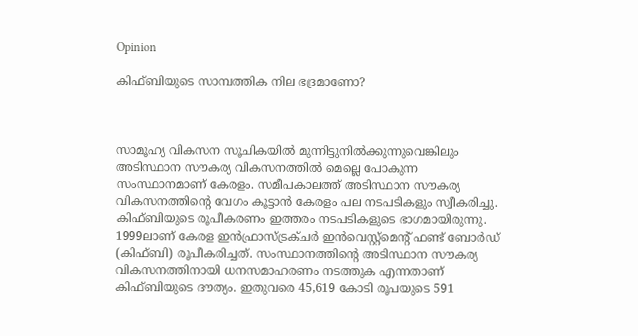Opinion

കിഫ്ബിയുടെ സാമ്പത്തിക നില ഭദ്രമാണോ?



സാമൂഹ്യ വികസന സൂചികയില്‍ മുന്നിട്ടുനില്‍ക്കുന്നുവെങ്കിലും അടിസ്ഥാന സൗകര്യ വികസനത്തില്‍ മെല്ലെ പോകുന്ന സംസ്ഥാനമാണ് കേരളം. സമീപകാലത്ത് അടിസ്ഥാന സൗകര്യ വികസനത്തിന്റെ വേഗം കൂട്ടാന്‍ കേരളം പല നടപടികളും സ്വീകരിച്ചു. കിഫ്ബിയുടെ രൂപീകരണം ഇത്തരം നടപടികളുടെ ഭാഗമായിരുന്നു. 1999ലാണ് കേരള ഇന്‍ഫ്രാസ്ട്രക്ചര്‍ ഇന്‍വെസ്റ്റ്മെന്റ് ഫണ്ട് ബോര്‍ഡ് (കിഫ്ബി) രൂപീകരിച്ചത്. സംസ്ഥാനത്തിന്റെ അടിസ്ഥാന സൗകര്യ വികസനത്തിനായി ധനസമാഹരണം നടത്തുക എന്നതാണ് കിഫ്ബിയുടെ ദൗത്യം. ഇതുവരെ 45,619 കോടി രൂപയുടെ 591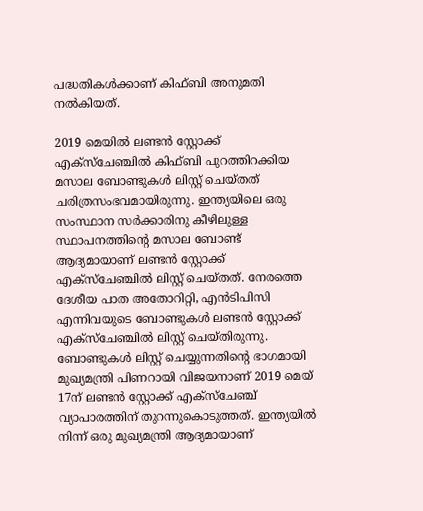പദ്ധതികള്‍ക്കാണ് കിഫ്ബി അനുമതി നല്‍കിയത്.

2019 മെയില്‍ ലണ്ടന്‍ സ്റ്റോക്ക് എക്സ്ചേഞ്ചില്‍ കിഫ്ബി പുറത്തിറക്കിയ മസാല ബോണ്ടുകള്‍ ലിസ്റ്റ് ചെയ്തത് ചരിത്രസംഭവമായിരുന്നു. ഇന്ത്യയിലെ ഒരു സംസ്ഥാന സര്‍ക്കാരിനു കീഴിലുള്ള സ്ഥാപനത്തിന്റെ മസാല ബോണ്ട് ആദ്യമായാണ് ലണ്ടന്‍ സ്റ്റോക്ക് എക്സ്ചേഞ്ചില്‍ ലിസ്റ്റ് ചെയ്തത്. നേരത്തെ ദേശീയ പാത അതോറിറ്റി, എന്‍ടിപിസി എന്നിവയുടെ ബോണ്ടുകള്‍ ലണ്ടന്‍ സ്റ്റോക്ക് എക്സ്ചേഞ്ചില്‍ ലിസ്റ്റ് ചെയ്തിരുന്നു. ബോണ്ടുകള്‍ ലിസ്റ്റ് ചെയ്യുന്നതിന്റെ ഭാഗമായി മുഖ്യമന്ത്രി പിണറായി വിജയനാണ് 2019 മെയ് 17ന് ലണ്ടന്‍ സ്റ്റോക്ക് എക്സ്ചേഞ്ച് വ്യാപാരത്തിന് തുറന്നുകൊടുത്തത്. ഇന്ത്യയില്‍ നിന്ന് ഒരു മുഖ്യമന്ത്രി ആദ്യമായാണ്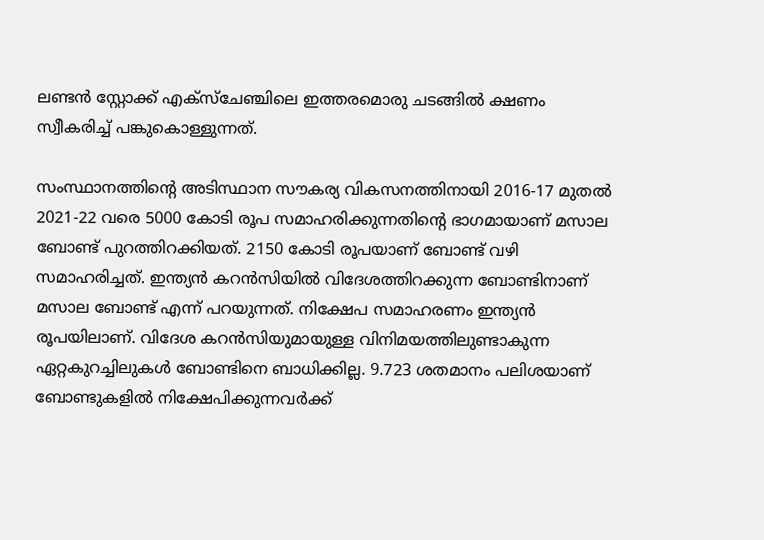ലണ്ടന്‍ സ്റ്റോക്ക് എക്സ്ചേഞ്ചിലെ ഇത്തരമൊരു ചടങ്ങില്‍ ക്ഷണം സ്വീകരിച്ച് പങ്കുകൊള്ളുന്നത്.

സംസ്ഥാനത്തിന്റെ അടിസ്ഥാന സൗകര്യ വികസനത്തിനായി 2016-17 മുതല്‍ 2021-22 വരെ 5000 കോടി രൂപ സമാഹരിക്കുന്നതിന്റെ ഭാഗമായാണ് മസാല ബോണ്ട് പുറത്തിറക്കിയത്. 2150 കോടി രൂപയാണ് ബോണ്ട് വഴി സമാഹരിച്ചത്. ഇന്ത്യന്‍ കറന്‍സിയില്‍ വിദേശത്തിറക്കുന്ന ബോണ്ടിനാണ് മസാല ബോണ്ട് എന്ന് പറയുന്നത്. നിക്ഷേപ സമാഹരണം ഇന്ത്യന്‍ രൂപയിലാണ്. വിദേശ കറന്‍സിയുമായുള്ള വിനിമയത്തിലുണ്ടാകുന്ന ഏറ്റകുറച്ചിലുകള്‍ ബോണ്ടിനെ ബാധിക്കില്ല. 9.723 ശതമാനം പലിശയാണ് ബോണ്ടുകളില്‍ നിക്ഷേപിക്കുന്നവര്‍ക്ക്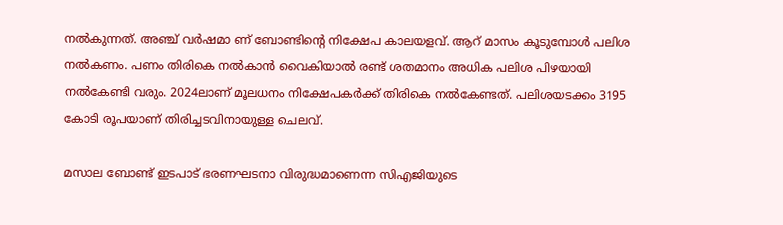നല്‍കുന്നത്. അഞ്ച് വര്‍ഷമാ ണ് ബോണ്ടിന്റെ നിക്ഷേപ കാലയളവ്. ആറ് മാസം കൂടുമ്പോള്‍ പലിശ നല്‍കണം. പണം തിരികെ നല്‍കാന്‍ വൈകിയാല്‍ രണ്ട് ശതമാനം അധിക പലിശ പിഴയായി നല്‍കേണ്ടി വരും. 2024ലാണ് മൂലധനം നിക്ഷേപകര്‍ക്ക് തിരികെ നല്‍കേണ്ടത്. പലിശയടക്കം 3195 കോടി രൂപയാണ് തിരിച്ചടവിനായുള്ള ചെലവ്.

മസാല ബോണ്ട് ഇടപാട് ഭരണഘടനാ വിരുദ്ധമാണെന്ന സിഎജിയുടെ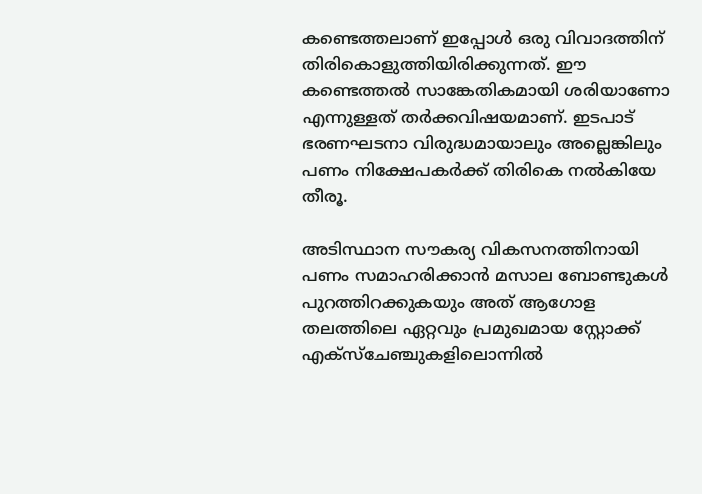കണ്ടെത്തലാണ് ഇപ്പോള്‍ ഒരു വിവാദത്തിന് തിരികൊളുത്തിയിരിക്കുന്നത്. ഈ കണ്ടെത്തല്‍ സാങ്കേതികമായി ശരിയാണോ എന്നുള്ളത് തര്‍ക്കവിഷയമാണ്. ഇടപാട് ഭരണഘടനാ വിരുദ്ധമായാലും അല്ലെങ്കിലും പണം നിക്ഷേപകര്‍ക്ക് തിരികെ നല്‍കിയേ തീരൂ.

അടിസ്ഥാന സൗകര്യ വികസനത്തിനായി പണം സമാഹരിക്കാന്‍ മസാല ബോണ്ടുകള്‍ പുറത്തിറക്കുകയും അത് ആഗോള തലത്തിലെ ഏറ്റവും പ്രമുഖമായ സ്റ്റോക്ക് എക്സ്ചേഞ്ചുകളിലൊന്നില്‍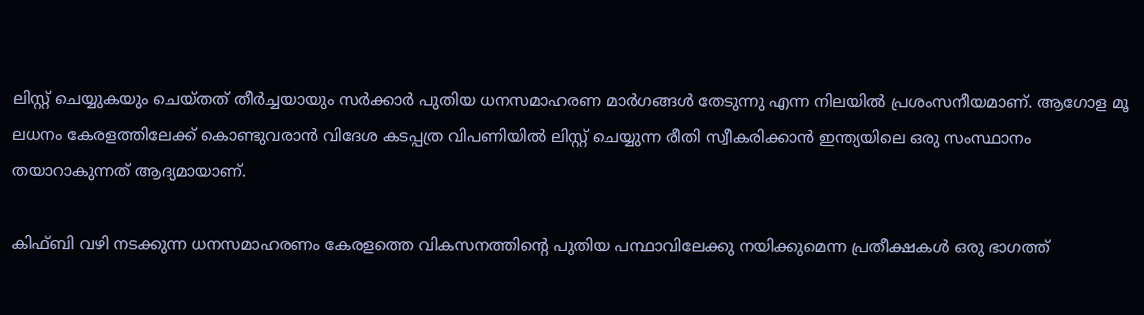ലിസ്റ്റ് ചെയ്യുകയും ചെയ്തത് തീര്‍ച്ചയായും സര്‍ക്കാര്‍ പുതിയ ധനസമാഹരണ മാര്‍ഗങ്ങള്‍ തേടുന്നു എന്ന നിലയില്‍ പ്രശംസനീയമാണ്. ആഗോള മൂ ലധനം കേരളത്തിലേക്ക് കൊണ്ടുവരാന്‍ വിദേശ കടപ്പത്ര വിപണിയില്‍ ലിസ്റ്റ് ചെയ്യുന്ന രീതി സ്വീകരിക്കാന്‍ ഇന്ത്യയിലെ ഒരു സംസ്ഥാനം തയാറാകുന്നത് ആദ്യമായാണ്.

കിഫ്ബി വഴി നടക്കുന്ന ധനസമാഹരണം കേരളത്തെ വികസനത്തിന്റെ പുതിയ പന്ഥാവിലേക്കു നയിക്കുമെന്ന പ്രതീക്ഷകള്‍ ഒരു ഭാഗത്ത്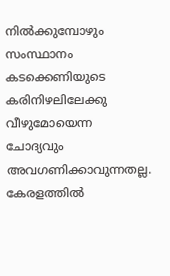നില്‍ക്കുമ്പോഴും സംസ്ഥാനം കടക്കെണിയുടെ കരിനിഴലിലേക്കു വീഴുമോയെന്ന ചോദ്യവും അവഗണിക്കാവുന്നതല്ല. കേരളത്തില്‍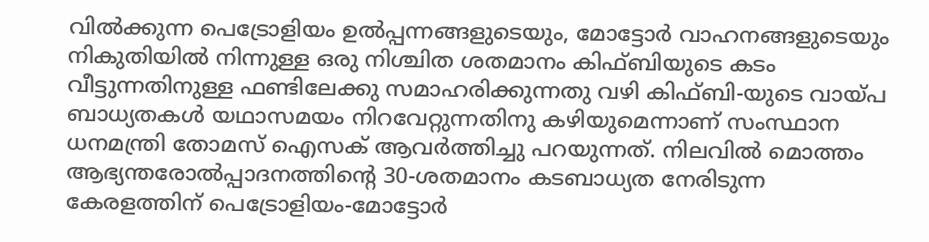വില്‍ക്കുന്ന പെട്രോളിയം ഉല്‍പ്പന്നങ്ങളുടെയും, മോട്ടോര്‍ വാഹനങ്ങളുടെയും നികുതിയില്‍ നിന്നുള്ള ഒരു നിശ്ചിത ശതമാനം കിഫ്ബിയുടെ കടം വീട്ടുന്നതിനുള്ള ഫണ്ടിലേക്കു സമാഹരിക്കുന്നതു വഴി കിഫ്ബി-യുടെ വായ്പ ബാധ്യതകള്‍ യഥാസമയം നിറവേറ്റുന്നതിനു കഴിയുമെന്നാണ് സംസ്ഥാന ധനമന്ത്രി തോമസ് ഐസക് ആവര്‍ത്തിച്ചു പറയുന്നത്. നിലവില്‍ മൊത്തം ആഭ്യന്തരോല്‍പ്പാദനത്തിന്റെ 30-ശതമാനം കടബാധ്യത നേരിടുന്ന കേരളത്തിന് പെട്രോളിയം-മോട്ടോര്‍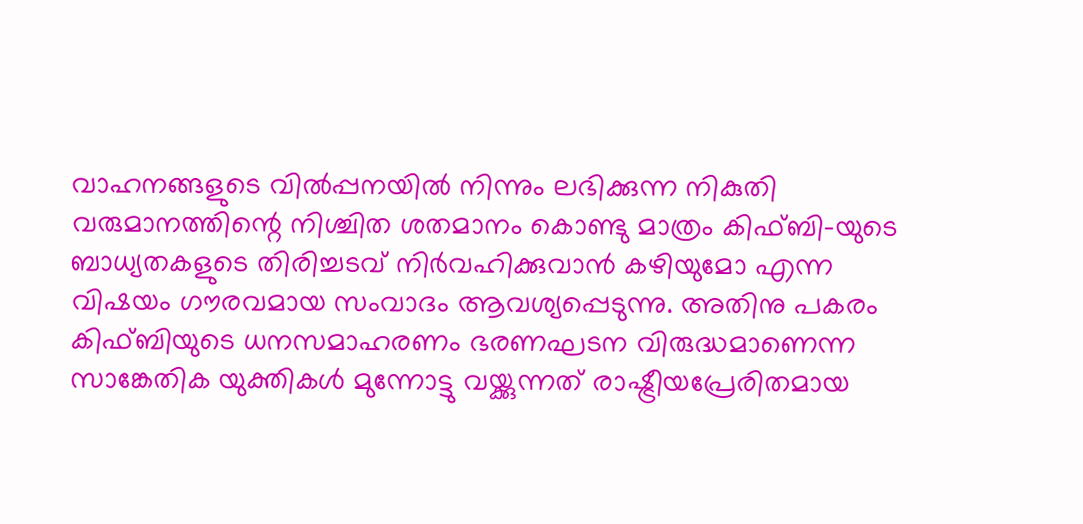വാഹനങ്ങളുടെ വില്‍പ്പനയില്‍ നിന്നും ലഭിക്കുന്ന നികുതി വരുമാനത്തിന്റെ നിശ്ചിത ശതമാനം കൊണ്ടു മാത്രം കിഫ്ബി-യുടെ ബാധ്യതകളുടെ തിരിച്ചടവ് നിര്‍വഹിക്കുവാന്‍ കഴിയുമോ എന്ന വിഷയം ഗൗരവമായ സംവാദം ആവശ്യപ്പെടുന്നു. അതിനു പകരം കിഫ്ബിയുടെ ധനസമാഹരണം ഭരണഘടന വിരുദ്ധമാണെന്ന സാങ്കേതിക യുക്തികള്‍ മുന്നോട്ടു വയ്ക്കുന്നത് രാഷ്ട്രീയപ്രേരിതമായ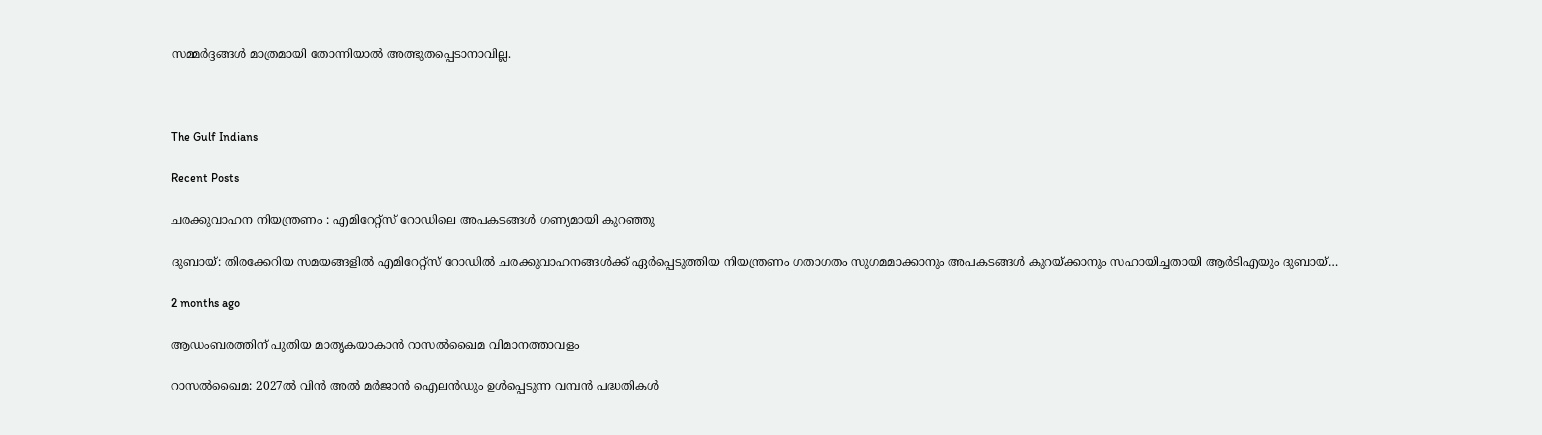സമ്മര്‍ദ്ദങ്ങള്‍ മാത്രമായി തോന്നിയാല്‍ അത്ഭുതപ്പെടാനാവില്ല.



The Gulf Indians

Recent Posts

ചരക്കുവാഹന നിയന്ത്രണം : എമിറേറ്റ്സ് റോഡിലെ അപകടങ്ങൾ ഗണ്യമായി കുറഞ്ഞു

ദുബായ്: തിരക്കേറിയ സമയങ്ങളിൽ എമിറേറ്റ്സ് റോഡിൽ ചരക്കുവാഹനങ്ങൾക്ക് ഏർപ്പെടുത്തിയ നിയന്ത്രണം ഗതാഗതം സുഗമമാക്കാനും അപകടങ്ങൾ കുറയ്ക്കാനും സഹായിച്ചതായി ആർടിഎയും ദുബായ്…

2 months ago

ആഡംബരത്തിന് പുതിയ മാതൃകയാകാൻ റാസൽഖൈമ വിമാനത്താവളം

റാസൽഖൈമ: 2027ൽ വിൻ അൽ മർജാൻ ഐലൻഡും ഉൾപ്പെടുന്ന വമ്പൻ പദ്ധതികൾ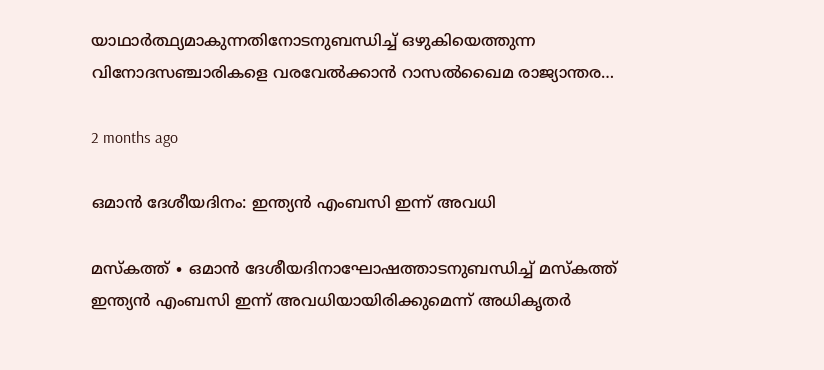യാഥാർത്ഥ്യമാകുന്നതിനോടനുബന്ധിച്ച് ഒഴുകിയെത്തുന്ന വിനോദസഞ്ചാരികളെ വരവേൽക്കാൻ റാസൽഖൈമ രാജ്യാന്തര…

2 months ago

ഒമാൻ ദേശീയദിനം: ഇന്ത്യൻ എംബസി ഇന്ന് അവധി

മസ്‌കത്ത് ∙ ഒമാൻ ദേശീയദിനാഘോഷത്താടനുബന്ധിച്ച് മസ്‌കത്ത് ഇന്ത്യൻ എംബസി ഇന്ന് അവധിയായിരിക്കുമെന്ന് അധികൃതർ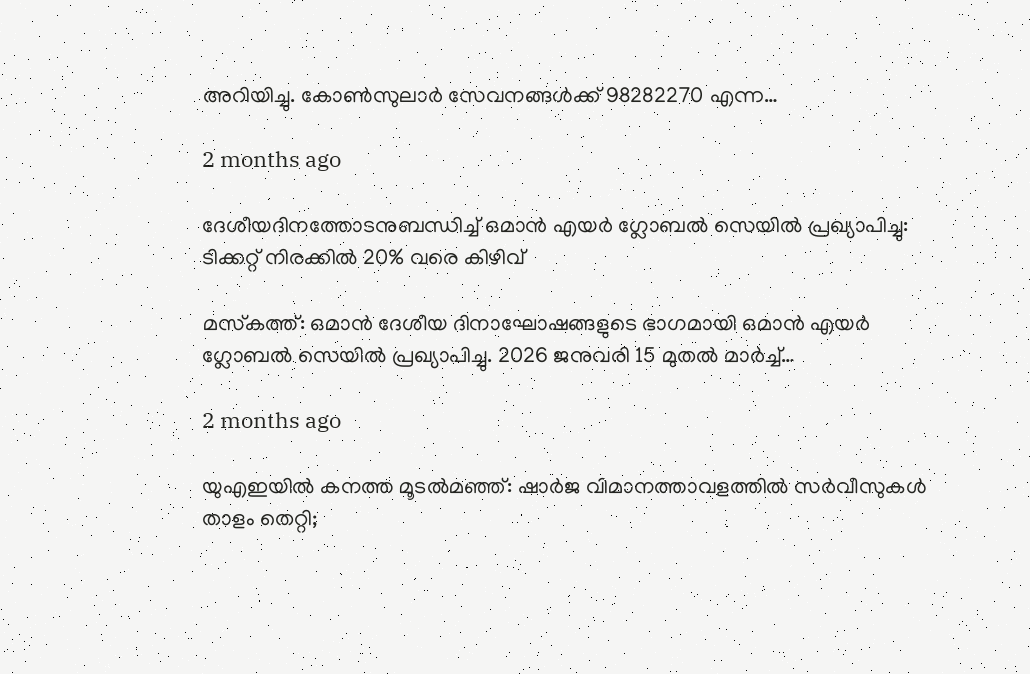അറിയിച്ചു. കോൺസുലാർ സേവനങ്ങൾക്ക് 98282270 എന്ന…

2 months ago

ദേശീയദിനത്തോടനുബന്ധിച്ച് ഒമാൻ എയർ ഗ്ലോബൽ സെയിൽ പ്രഖ്യാപിച്ചു: ടിക്കറ്റ് നിരക്കിൽ 20% വരെ കിഴിവ്

മസ്‌കത്ത്: ഒമാൻ ദേശീയ ദിനാഘോഷങ്ങളുടെ ഭാഗമായി ഒമാൻ എയർ ഗ്ലോബൽ സെയിൽ പ്രഖ്യാപിച്ചു. 2026 ജനുവരി 15 മുതൽ മാർച്ച്…

2 months ago

യുഎഇയിൽ കനത്ത മൂടൽമഞ്ഞ്: ഷാർജ വിമാനത്താവളത്തിൽ സർവീസുകൾ താളം തെറ്റി;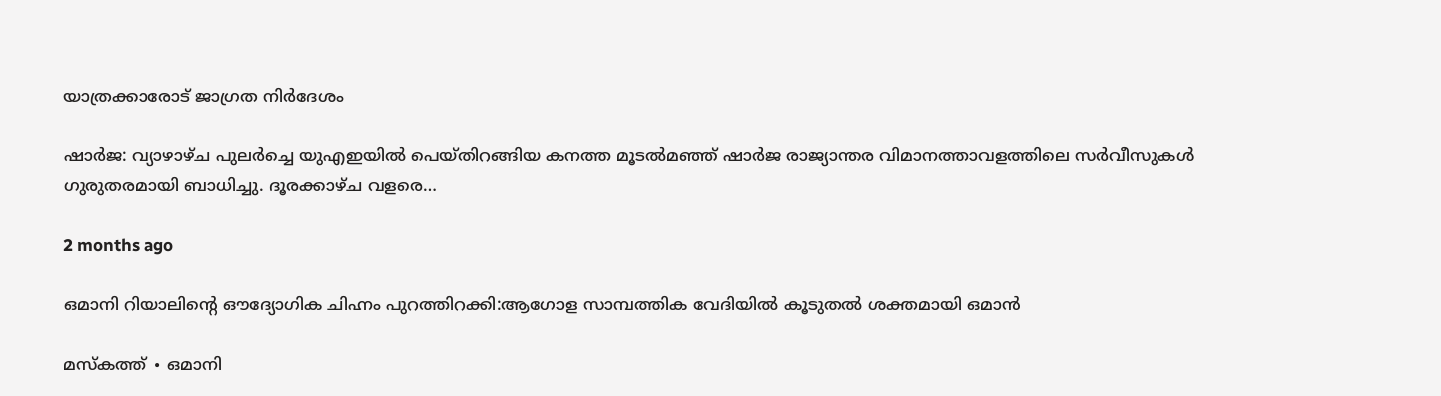യാത്രക്കാരോട് ജാഗ്രത നിർദേശം

ഷാർജ: വ്യാഴാഴ്ച പുലർച്ചെ യുഎഇയിൽ പെയ്തിറങ്ങിയ കനത്ത മൂടൽമഞ്ഞ് ഷാർജ രാജ്യാന്തര വിമാനത്താവളത്തിലെ സർവീസുകൾ ഗുരുതരമായി ബാധിച്ചു. ദൂരക്കാഴ്ച വളരെ…

2 months ago

ഒമാനി റിയാലിന്റെ ഔദ്യോഗിക ചിഹ്നം പുറത്തിറക്കി:ആഗോള സാമ്പത്തിക വേദിയിൽ കൂടുതൽ ശക്തമായി ഒമാൻ

മസ്‌കത്ത് ∙ ഒമാനി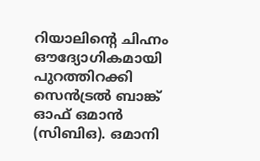റിയാലിന്റെ ചിഹ്നം ഔദ്യോഗികമായി പുറത്തിറക്കി സെൻട്രൽ ബാങ്ക് ഓഫ് ഒമാൻ (സിബിഒ). ഒമാനി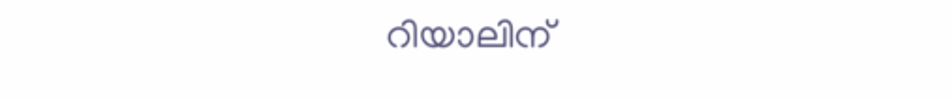റിയാലിന്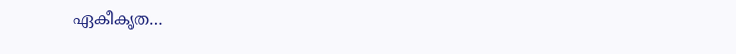ഏകീകൃത…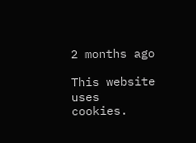2 months ago

This website uses cookies.